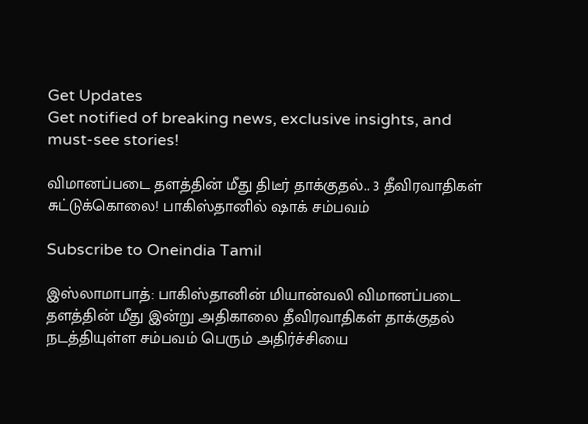Get Updates
Get notified of breaking news, exclusive insights, and must-see stories!

விமானப்படை தளத்தின் மீது திடீர் தாக்குதல்.. 3 தீவிரவாதிகள் சுட்டுக்கொலை! பாகிஸ்தானில் ஷாக் சம்பவம்

Subscribe to Oneindia Tamil

இஸ்லாமாபாத்: பாகிஸ்தானின் மியான்வலி விமானப்படை தளத்தின் மீது இன்று அதிகாலை தீவிரவாதிகள் தாக்குதல் நடத்தியுள்ள சம்பவம் பெரும் அதிர்ச்சியை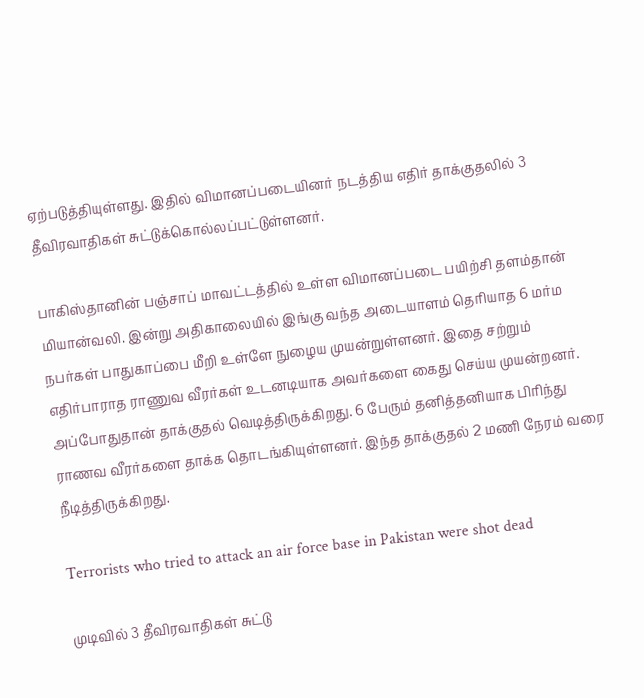ஏற்படுத்தியுள்ளது. இதில் விமானப்படையினர் நடத்திய எதிர் தாக்குதலில் 3 தீவிரவாதிகள் சுட்டுக்கொல்லப்பட்டுள்ளனர்.

பாகிஸ்தானின் பஞ்சாப் மாவட்டத்தில் உள்ள விமானப்படை பயிற்சி தளம்தான் மியான்வலி. இன்று அதிகாலையில் இங்கு வந்த அடையாளம் தெரியாத 6 மர்ம நபர்கள் பாதுகாப்பை மீறி உள்ளே நுழைய முயன்றுள்ளனர். இதை சற்றும் எதிர்பாராத ராணுவ வீரர்கள் உடனடியாக அவர்களை கைது செய்ய முயன்றனர். அப்போதுதான் தாக்குதல் வெடித்திருக்கிறது. 6 பேரும் தனித்தனியாக பிரிந்து ராணவ வீரர்களை தாக்க தொடங்கியுள்ளனர். இந்த தாக்குதல் 2 மணி நேரம் வரை நீடித்திருக்கிறது.

Terrorists who tried to attack an air force base in Pakistan were shot dead

முடிவில் 3 தீவிரவாதிகள் சுட்டு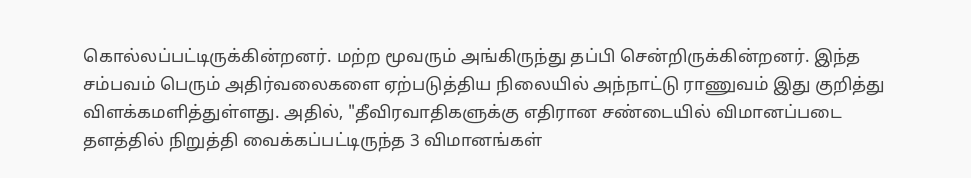கொல்லப்பட்டிருக்கின்றனர். மற்ற மூவரும் அங்கிருந்து தப்பி சென்றிருக்கின்றனர். இந்த சம்பவம் பெரும் அதிர்வலைகளை ஏற்படுத்திய நிலையில் அந்நாட்டு ராணுவம் இது குறித்து விளக்கமளித்துள்ளது. அதில், "தீவிரவாதிகளுக்கு எதிரான சண்டையில் விமானப்படை தளத்தில் நிறுத்தி வைக்கப்பட்டிருந்த 3 விமானங்கள்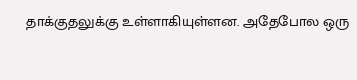தாக்குதலுக்கு உள்ளாகியுள்ளன. அதேபோல ஒரு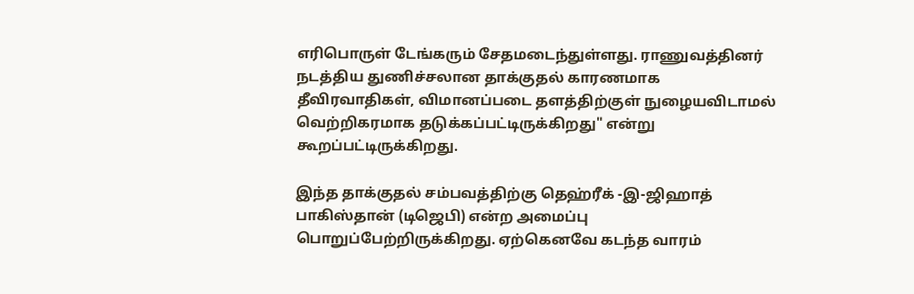எரிபொருள் டேங்கரும் சேதமடைந்துள்ளது. ராணுவத்தினர் நடத்திய துணிச்சலான தாக்குதல் காரணமாக தீவிரவாதிகள், விமானப்படை தளத்திற்குள் நுழையவிடாமல் வெற்றிகரமாக தடுக்கப்பட்டிருக்கிறது" என்று கூறப்பட்டிருக்கிறது.

இந்த தாக்குதல் சம்பவத்திற்கு தெஹ்ரீக் -இ-ஜிஹாத் பாகிஸ்தான் (டிஜெபி) என்ற அமைப்பு பொறுப்பேற்றிருக்கிறது. ஏற்கெனவே கடந்த வாரம்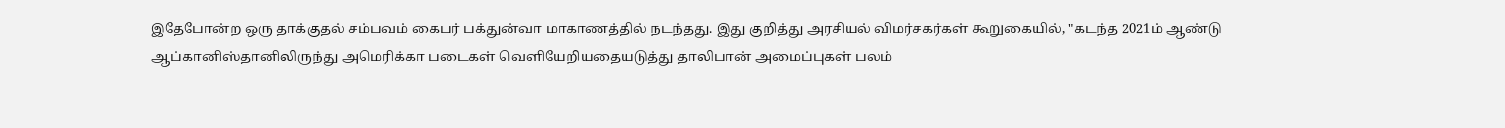இதேபோன்ற ஒரு தாக்குதல் சம்பவம் கைபர் பக்துன்வா மாகாணத்தில் நடந்தது. இது குறித்து அரசியல் விமர்சகர்கள் கூறுகையில், "கடந்த 2021ம் ஆண்டு ஆப்கானிஸ்தானிலிருந்து அமெரிக்கா படைகள் வெளியேறியதையடுத்து தாலிபான் அமைப்புகள் பலம்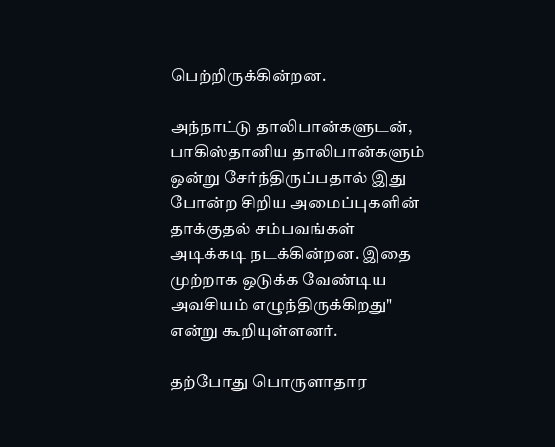பெற்றிருக்கின்றன.

அந்நாட்டு தாலிபான்களுடன், பாகிஸ்தானிய தாலிபான்களும் ஒன்று சேர்ந்திருப்பதால் இது போன்ற சிறிய அமைப்புகளின் தாக்குதல் சம்பவங்கள் அடிக்கடி நடக்கின்றன. இதை முற்றாக ஒடுக்க வேண்டிய அவசியம் எழுந்திருக்கிறது" என்று கூறியுள்ளனர்.

தற்போது பொருளாதார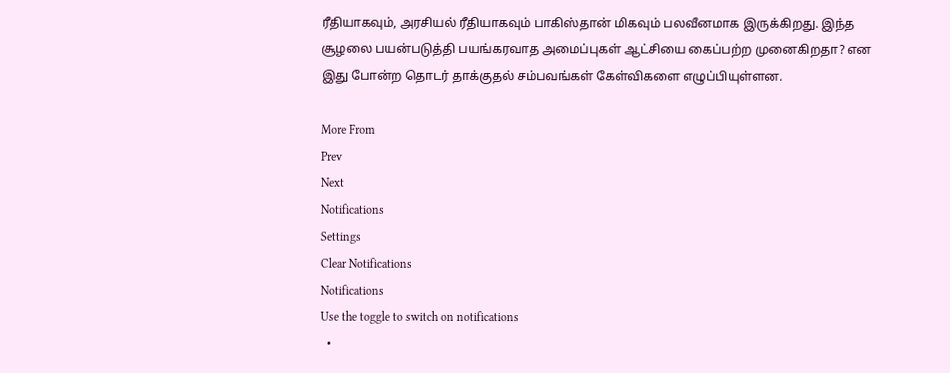ரீதியாகவும், அரசியல் ரீதியாகவும் பாகிஸ்தான் மிகவும் பலவீனமாக இருக்கிறது. இந்த சூழலை பயன்படுத்தி பயங்கரவாத அமைப்புகள் ஆட்சியை கைப்பற்ற முனைகிறதா? என இது போன்ற தொடர் தாக்குதல் சம்பவங்கள் கேள்விகளை எழுப்பியுள்ளன.

More From
Prev
Next
Notifications
Settings
Clear Notifications
Notifications
Use the toggle to switch on notifications
  •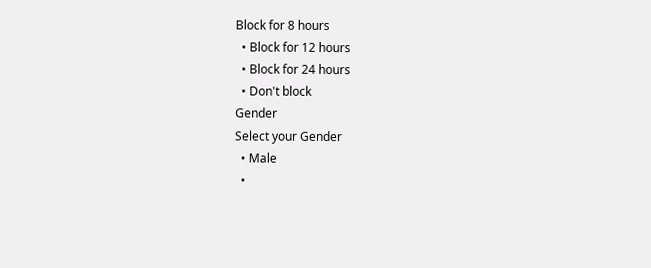Block for 8 hours
  • Block for 12 hours
  • Block for 24 hours
  • Don't block
Gender
Select your Gender
  • Male
  •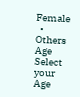Female
  • Others
Age
Select your Age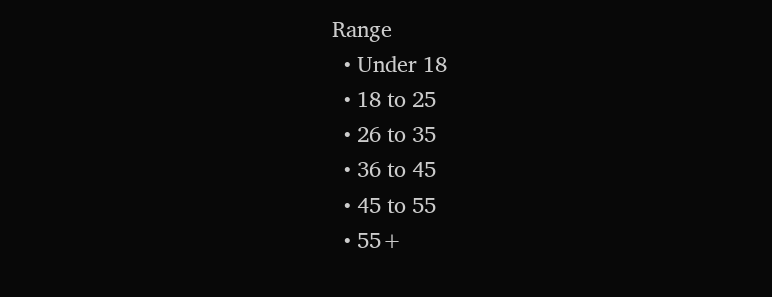Range
  • Under 18
  • 18 to 25
  • 26 to 35
  • 36 to 45
  • 45 to 55
  • 55+